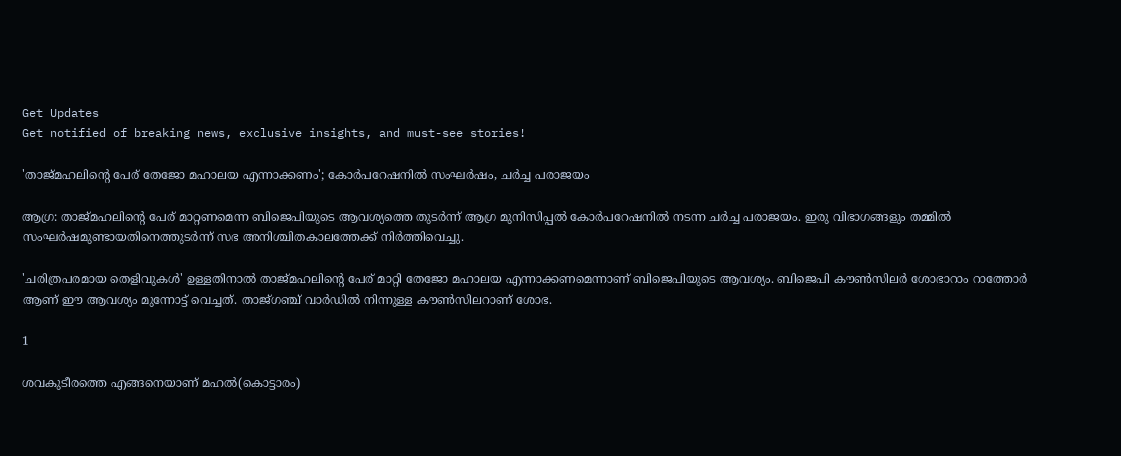Get Updates
Get notified of breaking news, exclusive insights, and must-see stories!

'താജ്മഹലിന്റെ പേര് തേജോ മഹാലയ എന്നാക്കണം'; കോര്‍പറേഷനില്‍ സംഘര്‍ഷം, ചര്‍ച്ച പരാജയം

ആഗ്ര: താജ്മഹലിന്റെ പേര് മാറ്റണമെന്ന ബിജെപിയുടെ ആവശ്യത്തെ തുടര്‍ന്ന് ആഗ്ര മുനിസിപ്പല്‍ കോര്‍പറേഷനില്‍ നടന്ന ചര്‍ച്ച പരാജയം. ഇരു വിഭാഗങ്ങളും തമ്മില്‍ സംഘര്‍ഷമുണ്ടായതിനെത്തുടര്‍ന്ന് സഭ അനിശ്ചിതകാലത്തേക്ക് നിര്‍ത്തിവെച്ചു.

'ചരിത്രപരമായ തെളിവുകള്‍' ഉള്ളതിനാല്‍ താജ്മഹലിന്റെ പേര് മാറ്റി തേജോ മഹാലയ എന്നാക്കണമെന്നാണ് ബിജെപിയുടെ ആവശ്യം. ബിജെപി കൗണ്‍സിലര്‍ ശോഭാറാം റാത്തോര്‍ ആണ് ഈ ആവശ്യം മുന്നോട്ട് വെച്ചത്. താജ്ഗഞ്ച് വാര്‍ഡില്‍ നിന്നുള്ള കൗണ്‍സിലറാണ് ശോഭ.

1

ശവകുടീരത്തെ എങ്ങനെയാണ് മഹല്‍(കൊട്ടാരം)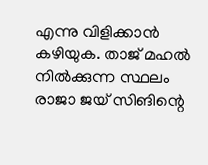എന്നു വിളിക്കാന്‍ കഴിയുക. താജ് മഹല്‍ നില്‍ക്കുന്ന സ്ഥലം രാജാ ജയ് സിങിന്റെ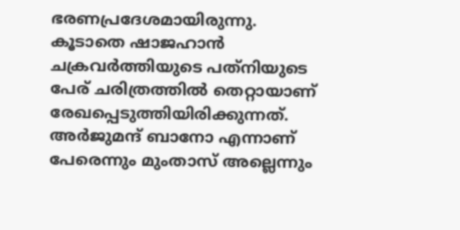ഭരണപ്രദേശമായിരുന്നു. കൂടാതെ ഷാജഹാന്‍ ചക്രവര്‍ത്തിയുടെ പത്‌നിയുടെ പേര് ചരിത്രത്തില്‍ തെറ്റായാണ് രേഖപ്പെടുത്തിയിരിക്കുന്നത്. അര്‍ജുമന്ദ് ബാനോ എന്നാണ് പേരെന്നും മുംതാസ് അല്ലെന്നും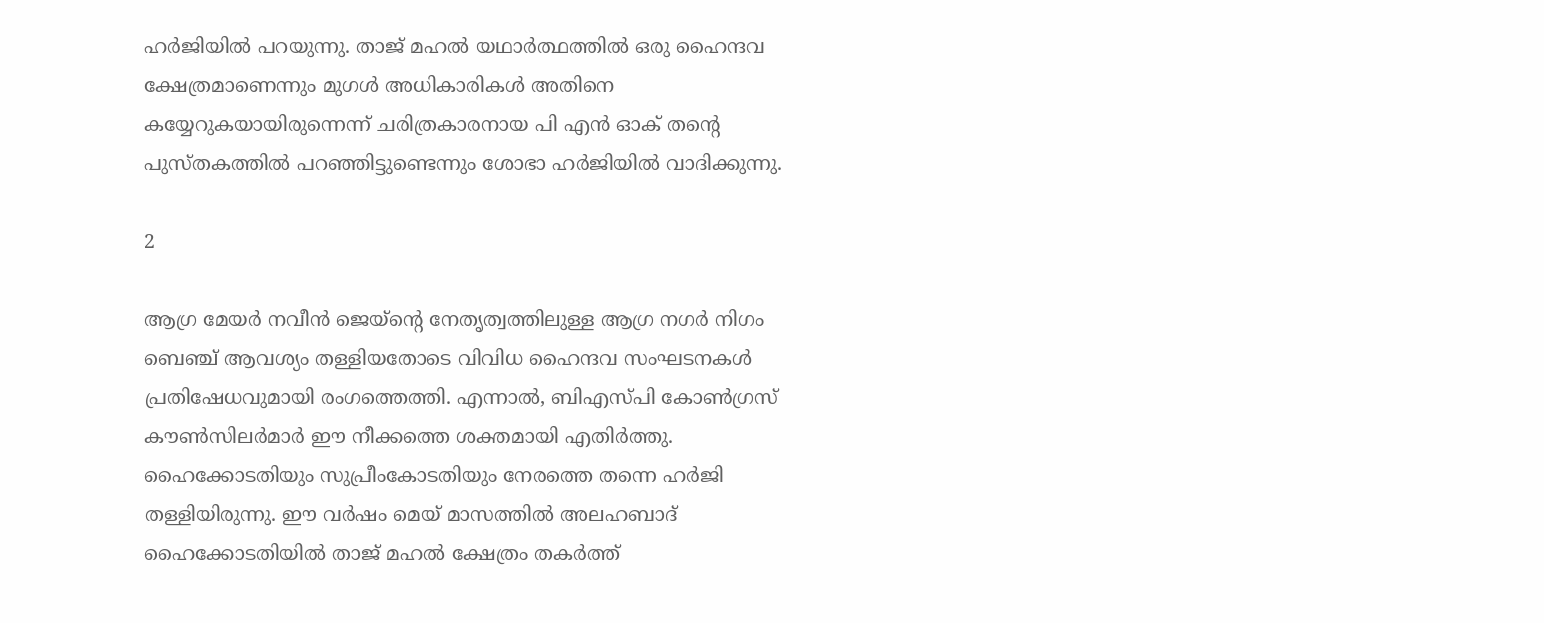ഹര്‍ജിയില്‍ പറയുന്നു. താജ് മഹല്‍ യഥാര്‍ത്ഥത്തില്‍ ഒരു ഹൈന്ദവ ക്ഷേത്രമാണെന്നും മുഗള്‍ അധികാരികള്‍ അതിനെ കയ്യേറുകയായിരുന്നെന്ന് ചരിത്രകാരനായ പി എന്‍ ഓക് തന്റെ പുസ്തകത്തില്‍ പറഞ്ഞിട്ടുണ്ടെന്നും ശോഭാ ഹര്‍ജിയില്‍ വാദിക്കുന്നു.

2

ആഗ്ര മേയര്‍ നവീന്‍ ജെയ്‌ന്റെ നേതൃത്വത്തിലുള്ള ആഗ്ര നഗര്‍ നിഗം ബെഞ്ച് ആവശ്യം തള്ളിയതോടെ വിവിധ ഹൈന്ദവ സംഘടനകള്‍ പ്രതിഷേധവുമായി രംഗത്തെത്തി. എന്നാല്‍, ബിഎസ്പി കോണ്‍ഗ്രസ് കൗണ്‍സിലര്‍മാര്‍ ഈ നീക്കത്തെ ശക്തമായി എതിര്‍ത്തു. ഹൈക്കോടതിയും സുപ്രീംകോടതിയും നേരത്തെ തന്നെ ഹര്‍ജി തള്ളിയിരുന്നു. ഈ വര്‍ഷം മെയ് മാസത്തില്‍ അലഹബാദ് ഹൈക്കോടതിയില്‍ താജ് മഹല്‍ ക്ഷേത്രം തകര്‍ത്ത്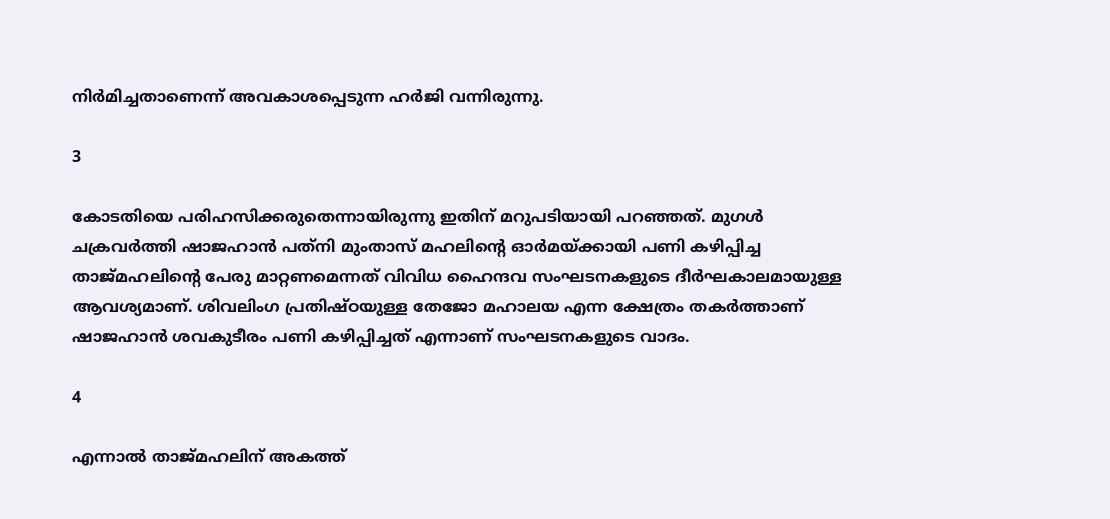നിര്‍മിച്ചതാണെന്ന് അവകാശപ്പെടുന്ന ഹര്‍ജി വന്നിരുന്നു.

3

കോടതിയെ പരിഹസിക്കരുതെന്നായിരുന്നു ഇതിന് മറുപടിയായി പറഞ്ഞത്. മുഗൾ ചക്രവർത്തി ഷാജഹാൻ പത്‌നി മുംതാസ് മഹലിന്റെ ഓർമയ്ക്കായി പണി കഴിപ്പിച്ച താജ്മഹലിന്റെ പേരു മാറ്റണമെന്നത് വിവിധ ഹൈന്ദവ സംഘടനകളുടെ ദീർഘകാലമായുള്ള ആവശ്യമാണ്. ശിവലിംഗ പ്രതിഷ്ഠയുള്ള തേജോ മഹാലയ എന്ന ക്ഷേത്രം തകർത്താണ് ഷാജഹാൻ ശവകുടീരം പണി കഴിപ്പിച്ചത് എന്നാണ് സംഘടനകളുടെ വാദം.

4

എന്നാൽ താജ്മഹലിന് അകത്ത്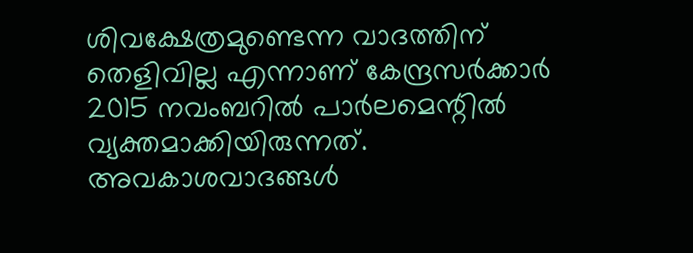ശിവക്ഷേത്രമുണ്ടെന്ന വാദത്തിന് തെളിവില്ല എന്നാണ് കേന്ദ്രസർക്കാർ 2015 നവംബറിൽ പാർലമെന്റിൽ വ്യക്തമാക്കിയിരുന്നത്. അവകാശവാദങ്ങൾ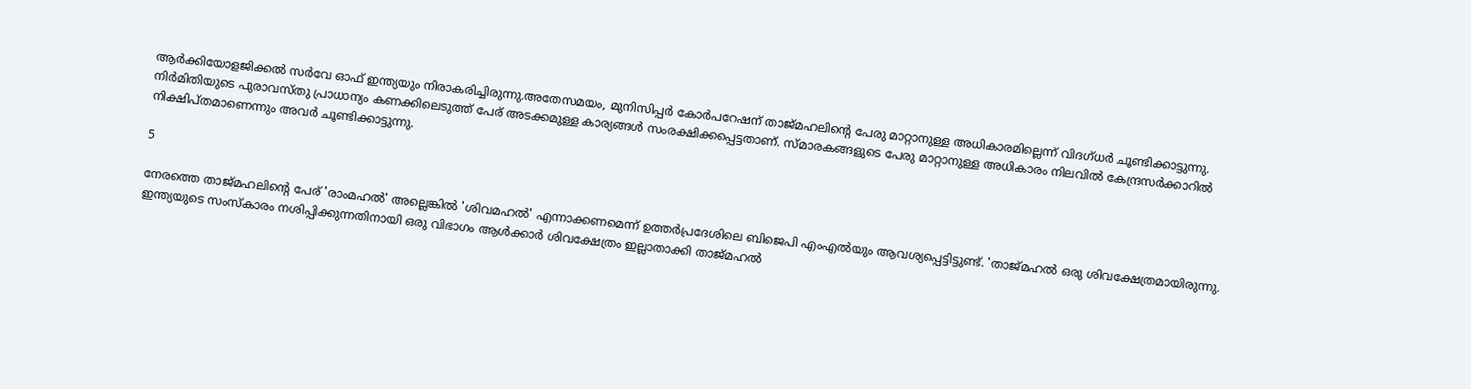ആർക്കിയോളജിക്കൽ സർവേ ഓഫ് ഇന്ത്യയും നിരാകരിച്ചിരുന്നു.അതേസമയം, മുനിസിപ്പർ കോർപറേഷന് താജ്മഹലിന്റെ പേരു മാറ്റാനുള്ള അധികാരമില്ലെന്ന് വിദഗ്ധർ ചൂണ്ടിക്കാട്ടുന്നു. നിർമിതിയുടെ പുരാവസ്തു പ്രാധാന്യം കണക്കിലെടുത്ത് പേര് അടക്കമുള്ള കാര്യങ്ങൾ സംരക്ഷിക്കപ്പെട്ടതാണ്. സ്മാരകങ്ങളുടെ പേരു മാറ്റാനുള്ള അധികാരം നിലവിൽ കേന്ദ്രസർക്കാറിൽ നിക്ഷിപ്തമാണെന്നും അവർ ചൂണ്ടിക്കാട്ടുന്നു.

5

നേരത്തെ താജ്മഹലിന്റെ പേര് 'രാംമഹല്‍' അല്ലെങ്കില്‍ 'ശിവമഹല്‍' എന്നാക്കണമെന്ന് ഉത്തര്‍പ്രദേശിലെ ബിജെപി എംഎൽയും ആവശ്യപ്പെട്ടിട്ടുണ്ട്. 'താജ്മഹല്‍ ഒരു ശിവക്ഷേത്രമായിരുന്നു. ഇന്ത്യയുടെ സംസ്‌കാരം നശിപ്പിക്കുന്നതിനായി ഒരു വിഭാഗം ആള്‍ക്കാര്‍ ശിവക്ഷേത്രം ഇല്ലാതാക്കി താജ്മഹല്‍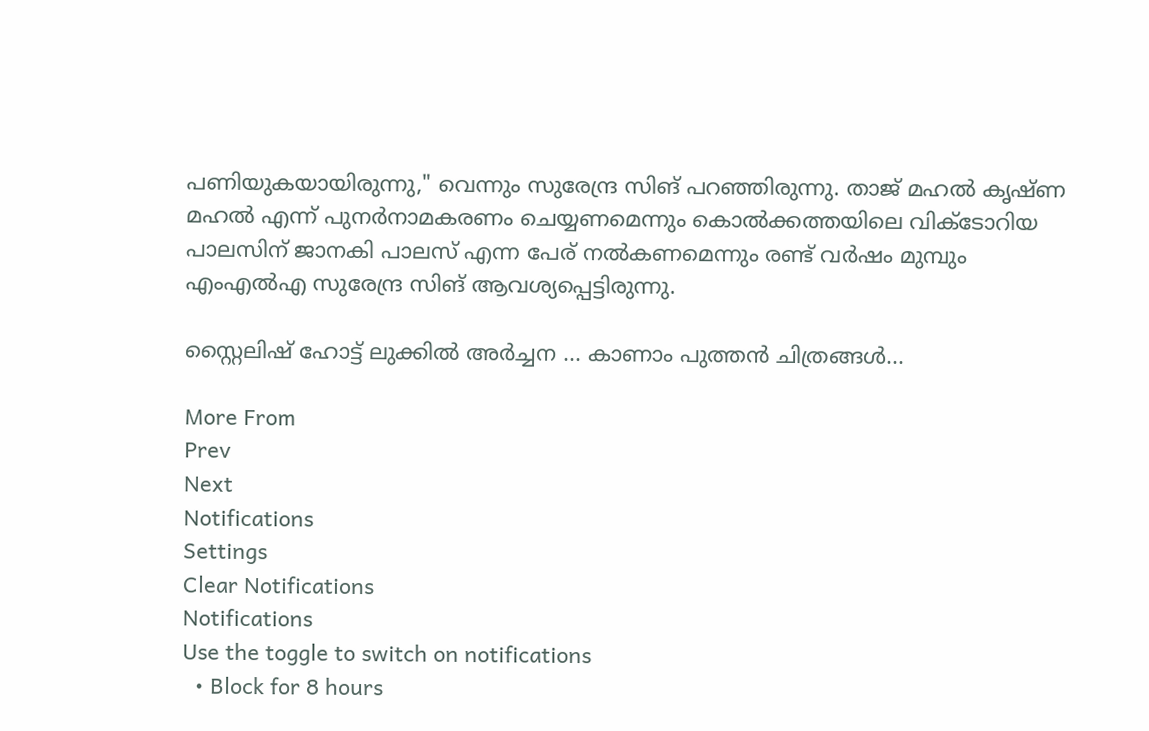പണിയുകയായിരുന്നു," വെന്നും സുരേന്ദ്ര സിങ് പറഞ്ഞിരുന്നു. താജ് മഹൽ കൃഷ്ണ മഹൽ എന്ന് പുനർനാമകരണം ചെയ്യണമെന്നും കൊൽക്കത്തയിലെ വിക്ടോറിയ പാലസിന് ജാനകി പാലസ് എന്ന പേര് നൽകണമെന്നും രണ്ട് വർഷം മുമ്പും എംഎല്‍എ സുരേന്ദ്ര സിങ് ആവശ്യപ്പെട്ടിരുന്നു.

സ്റ്റൈലിഷ് ഹോട്ട് ലുക്കിൽ അർച്ചന ... കാണാം പുത്തൻ ചിത്രങ്ങൾ...

More From
Prev
Next
Notifications
Settings
Clear Notifications
Notifications
Use the toggle to switch on notifications
  • Block for 8 hours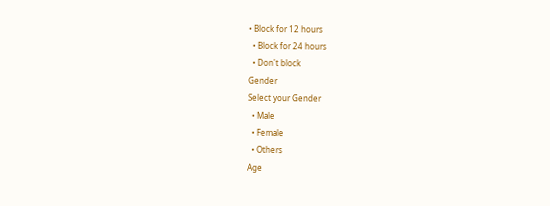• Block for 12 hours
  • Block for 24 hours
  • Don't block
Gender
Select your Gender
  • Male
  • Female
  • Others
Age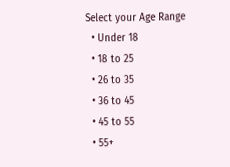Select your Age Range
  • Under 18
  • 18 to 25
  • 26 to 35
  • 36 to 45
  • 45 to 55
  • 55+